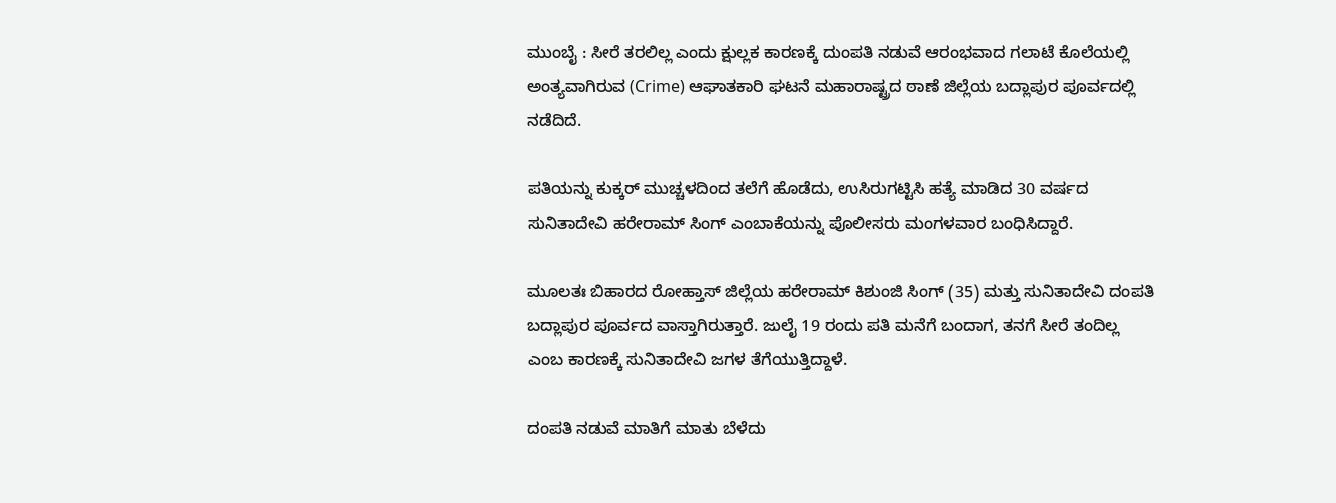ಮುಂಬೈ : ಸೀರೆ ತರಲಿಲ್ಲ ಎಂದು ಕ್ಷುಲ್ಲಕ ಕಾರಣಕ್ಕೆ ದುಂಪತಿ ನಡುವೆ ಆರಂಭವಾದ ಗಲಾಟೆ ಕೊಲೆಯಲ್ಲಿ ಅಂತ್ಯವಾಗಿರುವ (Crime) ಆಘಾತಕಾರಿ ಘಟನೆ ಮಹಾರಾಷ್ಟ್ರದ ಠಾಣೆ ಜಿಲ್ಲೆಯ ಬದ್ಲಾಪುರ ಪೂರ್ವದಲ್ಲಿ ನಡೆದಿದೆ.

ಪತಿಯನ್ನು ಕುಕ್ಕರ್ ಮುಚ್ಚಳದಿಂದ ತಲೆಗೆ ಹೊಡೆದು, ಉಸಿರುಗಟ್ಟಿಸಿ ಹತ್ಯೆ ಮಾಡಿದ 30 ವರ್ಷದ ಸುನಿತಾದೇವಿ ಹರೇರಾಮ್ ಸಿಂಗ್ ಎಂಬಾಕೆಯನ್ನು ಪೊಲೀಸರು ಮಂಗಳವಾರ ಬಂಧಿಸಿದ್ದಾರೆ.

ಮೂಲತಃ ಬಿಹಾರದ ರೋಹ್ತಾಸ್ ಜಿಲ್ಲೆಯ ಹರೇರಾಮ್ ಕಿಶುಂಜಿ ಸಿಂಗ್ (35) ಮತ್ತು ಸುನಿತಾದೇವಿ ದಂಪತಿ ಬದ್ಲಾಪುರ ಪೂರ್ವದ ವಾಸ್ತಾಗಿರುತ್ತಾರೆ. ಜುಲೈ 19 ರಂದು ಪತಿ ಮನೆಗೆ ಬಂದಾಗ, ತನಗೆ ಸೀರೆ ತಂದಿಲ್ಲ ಎಂಬ ಕಾರಣಕ್ಕೆ ಸುನಿತಾದೇವಿ ಜಗಳ ತೆಗೆಯುತ್ತಿದ್ದಾಳೆ.

ದಂಪತಿ ನಡುವೆ ಮಾತಿಗೆ ಮಾತು ಬೆಳೆದು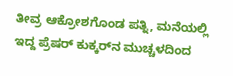ತೀವ್ರ ಆಕ್ರೋಶಗೊಂಡ ಪತ್ನಿ, ಮನೆಯಲ್ಲಿ ಇದ್ದ ಪ್ರೆಷರ್ ಕುಕ್ಕರ್‌ನ ಮುಚ್ಚಳದಿಂದ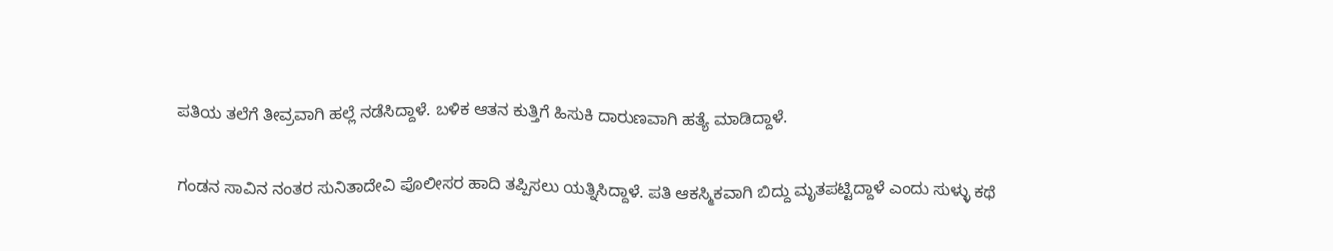ಪತಿಯ ತಲೆಗೆ ತೀವ್ರವಾಗಿ ಹಲ್ಲೆ ನಡೆಸಿದ್ದಾಳೆ. ಬಳಿಕ ಆತನ ಕುತ್ತಿಗೆ ಹಿಸುಕಿ ದಾರುಣವಾಗಿ ಹತ್ಯೆ ಮಾಡಿದ್ದಾಳೆ.

ಗಂಡನ ಸಾವಿನ ನಂತರ ಸುನಿತಾದೇವಿ ಪೊಲೀಸರ ಹಾದಿ ತಪ್ಪಿಸಲು ಯತ್ನಿಸಿದ್ದಾಳೆ. ಪತಿ ಆಕಸ್ಮಿಕವಾಗಿ ಬಿದ್ದು ಮೃತಪಟ್ಟಿದ್ದಾಳೆ‌ ಎಂದು ಸುಳ್ಳು ಕಥೆ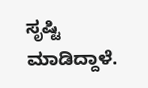ಸೃಷ್ಟಿ ಮಾಡಿದ್ದಾಳೆ.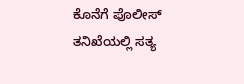ಕೊನೆಗೆ ಪೊಲೀಸ್ ತನಿಖೆಯಲ್ಲಿ ಸತ್ಯ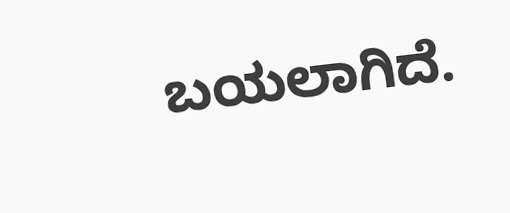ಬಯಲಾಗಿದೆ.